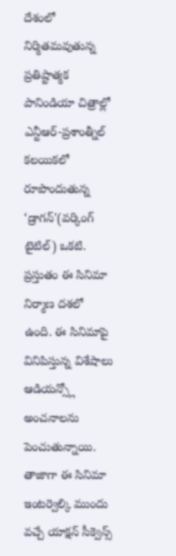దేశంలో నిర్మితమవుతున్న ప్రతిష్టాత్మక పానిండియా చిత్రాల్లో ఎన్టీఆర్-ప్రశాంత్నీల్ కలయికలో రూపొందుతున్న ‘డ్రాగన్'(వర్కింగ్ టైటిల్) ఒకటి. ప్రస్తుతం ఈ సినిమా నిర్మాణ దశలో ఉంది. ఈ సినిమాపై వినిపిస్తున్న విశేషాలు ఆడియన్స్లో అంచనాలను పెంచుతున్నాయి. తాజాగా ఈ సినిమా ఇంటర్వెల్కి ముందు వచ్చే యాక్షన్ సీక్వెన్స్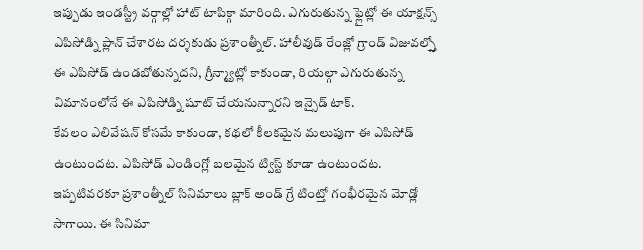ఇప్పుడు ఇండస్ట్రీ వర్గాల్లో హాట్ టాపిక్గా మారింది. ఎగురుతున్న ఫ్లైట్లో ఈ యాక్షన్స్ ఎపిసోడ్ని ప్లాన్ చేశారట దర్శకుడు ప్రశాంత్నీల్. హాలీవుడ్ రేంజ్లో గ్రాండ్ విజువల్స్తో ఈ ఎపిసోడ్ ఉండబోతున్నదని, గ్రీన్మ్యాట్లో కాకుండా, రియల్గా ఎగురుతున్న విమానంలోనే ఈ ఎపిసోడ్ని షూట్ చేయనున్నారని ఇన్సైడ్ టాక్.
కేవలం ఎలివేషన్ కోసమే కాకుండా, కథలో కీలకమైన మలుపుగా ఈ ఎపిసోడ్ ఉంటుందట. ఎపిసోడ్ ఎండింగ్లో బలమైన ట్విస్ట్ కూడా ఉంటుందట. ఇప్పటివరకూ ప్రశాంత్నీల్ సినిమాలు బ్లాక్ అండ్ గ్రే టింట్తో గంభీరమైన మోడ్లో సాగాయి. ఈ సినిమా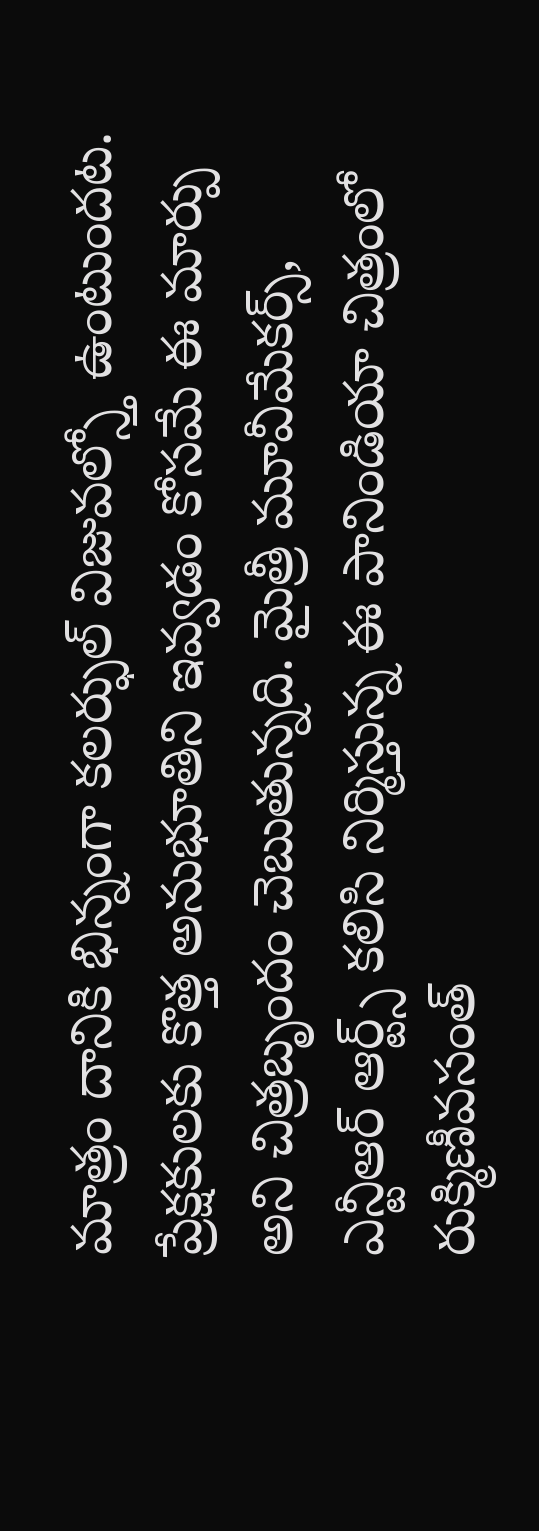మాత్రం దానికి భిన్నంగా కలర్ఫుల్ విజువల్స్తో ఉంటుందట. ప్రేక్షకులకు కొత్త అనుభూతిని ఇవ్వడం కోసమే ఈ మార్పు అని చిత్రబృందం చెబుతున్నది. మైత్రీ మూవీమేకర్స్, ఎన్టీఆర్ ఆర్ట్స్ కలిసి నిర్మిస్తున్న ఈ పానిండియా చిత్రంలో రుక్మిణీవసంత్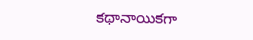కథానాయికగా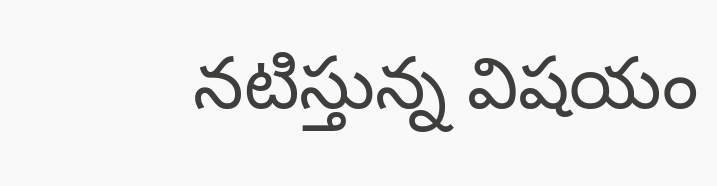నటిస్తున్న విషయం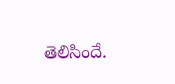తెలిసిందే.